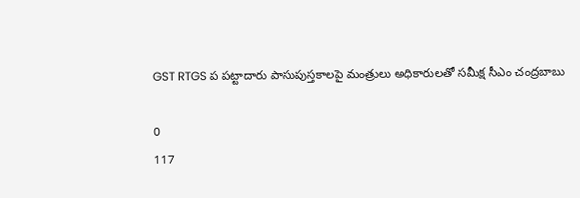GST RTGS ప పట్టాదారు పాసుపుస్తకాలపై మంత్రులు అధికారులతో సమీక్ష సీఎం చంద్రబాబు

0
117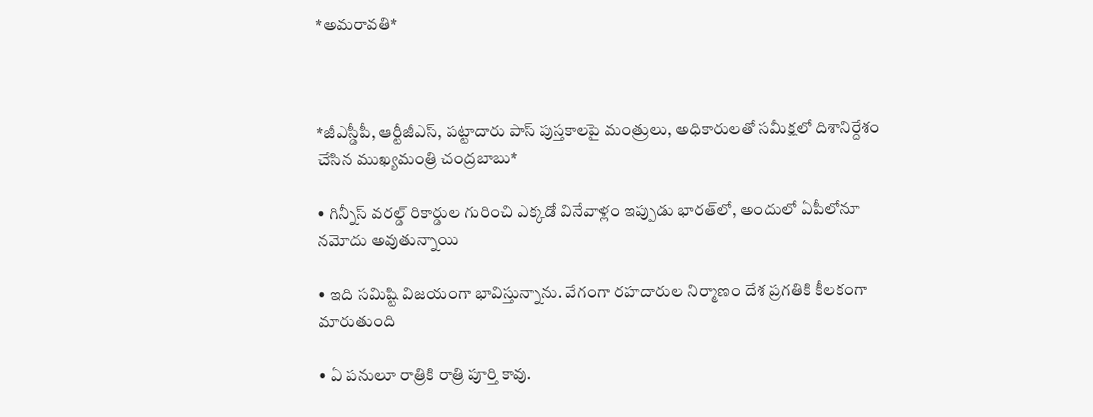*అమరావతి*



*జీఎస్డీపీ, ఆర్టీజీఎస్, పట్టాదారు పాస్ పుస్తకాలపై మంత్రులు, అధికారులతో సమీక్షలో దిశానిర్దేశం చేసిన ముఖ్యమంత్రి చంద్రబాబు*

• గిన్నీస్ వరల్డ్ రికార్డుల గురించి ఎక్కడో వినేవాళ్లం ఇప్పుడు భారత్‌లో, అందులో ఏపీలోనూ నమోదు అవుతున్నాయి

• ఇది సమిష్టి విజయంగా భావిస్తున్నాను. వేగంగా రహదారుల నిర్మాణం దేశ ప్రగతికి కీలకంగా మారుతుంది

• ఏ పనులూ రాత్రికి రాత్రి పూర్తి కావు.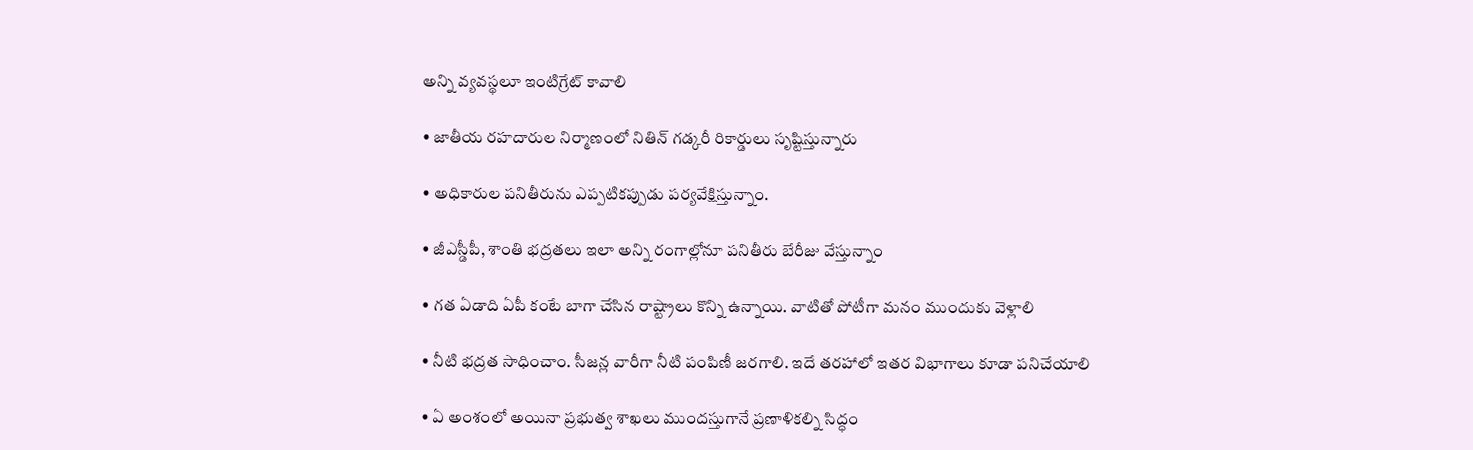అన్ని వ్యవస్థలూ ఇంటిగ్రేట్ కావాలి

• జాతీయ రహదారుల నిర్మాణంలో నితిన్ గడ్కరీ రికార్డులు సృష్టిస్తున్నారు

• అధికారుల పనితీరును ఎప్పటికప్పుడు పర్యవేక్షిస్తున్నాం.

• జీఎస్డీపీ, శాంతి భద్రతలు ఇలా అన్ని రంగాల్లోనూ పనితీరు బేరీజు వేస్తున్నాం

• గత ఏడాది ఏపీ కంటే బాగా చేసిన రాష్ట్రాలు కొన్ని ఉన్నాయి. వాటితో పోటీగా మనం ముందుకు వెళ్లాలి

• నీటి భద్రత సాధించాం. సీజన్ల వారీగా నీటి పంపిణీ జరగాలి. ఇదే తరహాలో ఇతర విభాగాలు కూడా పనిచేయాలి

• ఏ అంశంలో అయినా ప్రభుత్వ శాఖలు ముందస్తుగానే ప్రణాళికల్ని సిద్ధం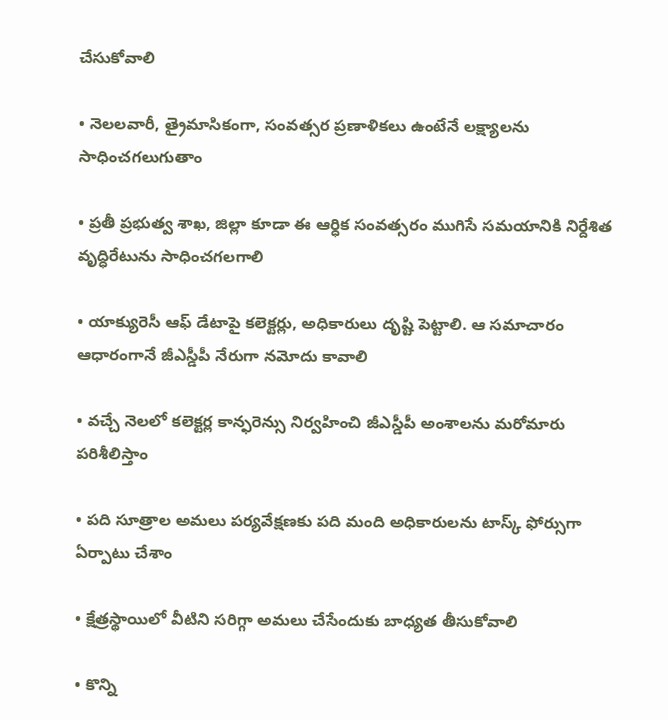చేసుకోవాలి

• నెలలవారీ, త్రైమాసికంగా, సంవత్సర ప్రణాళికలు ఉంటేనే లక్ష్యాలను సాధించగలుగుతాం

• ప్రతీ ప్రభుత్వ శాఖ, జిల్లా కూడా ఈ ఆర్ధిక సంవత్సరం ముగిసే సమయానికి నిర్దేశిత వృద్ధిరేటును సాధించగలగాలి

• యాక్యురెసీ ఆఫ్ డేటాపై కలెక్టర్లు, అధికారులు దృష్టి పెట్టాలి. ఆ సమాచారం ఆధారంగానే జీఎస్డీపీ నేరుగా నమోదు కావాలి

• వచ్చే నెలలో కలెక్టర్ల కాన్ఫరెన్సు నిర్వహించి జీఎస్డీపీ అంశాలను మరోమారు పరిశీలిస్తాం

• పది సూత్రాల అమలు పర్యవేక్షణకు పది మంది అధికారులను టాస్క్ ఫోర్సుగా ఏర్పాటు చేశాం

• క్షేత్రస్థాయిలో వీటిని సరిగ్గా అమలు చేసేందుకు బాధ్యత తీసుకోవాలి

• కొన్ని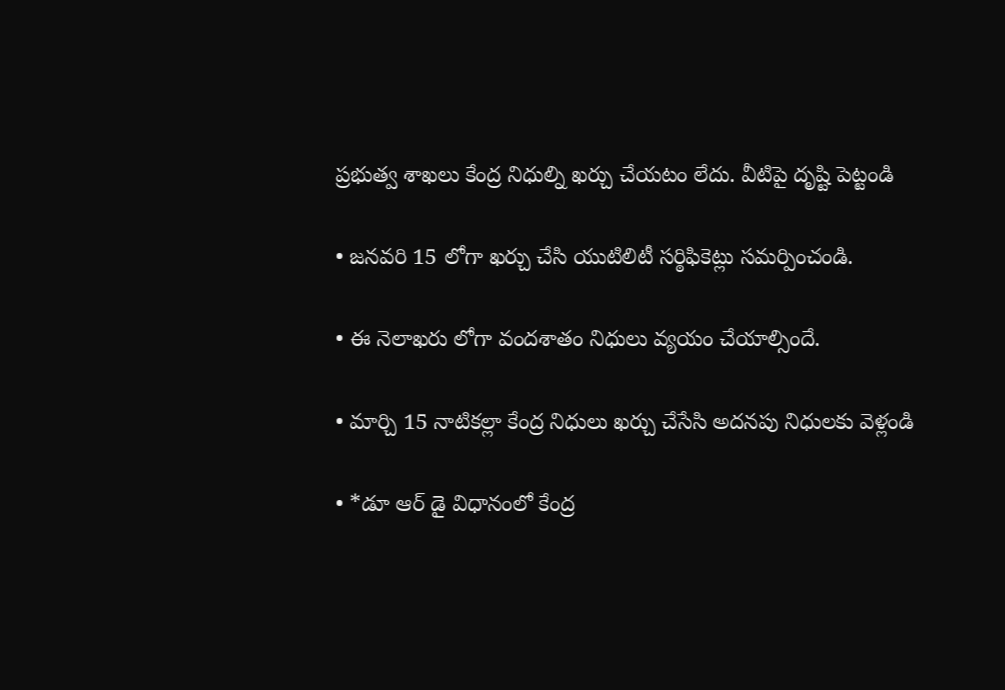ప్రభుత్వ శాఖలు కేంద్ర నిధుల్ని ఖర్చు చేయటం లేదు. వీటిపై దృష్టి పెట్టండి

• జనవరి 15 లోగా ఖర్చు చేసి యుటిలిటీ సర్ఠిఫికెట్లు సమర్పించండి.

• ఈ నెలాఖరు లోగా వందశాతం నిధులు వ్యయం చేయాల్సిందే.

• మార్చి 15 నాటికల్లా కేంద్ర నిధులు ఖర్చు చేసేసి అదనపు నిధులకు వెళ్లండి

• *డూ ఆర్ డై విధానంలో కేంద్ర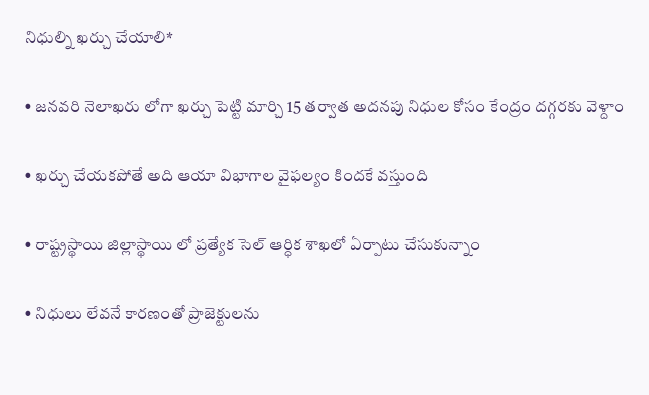నిధుల్ని ఖర్చు చేయాలి*

• జనవరి నెలాఖరు లోగా ఖర్చు పెట్టి మార్చి 15 తర్వాత అదనపు నిధుల కోసం కేంద్రం దగ్గరకు వెళ్దాం

• ఖర్చు చేయకపోతే అది ఆయా విభాగాల వైఫల్యం కిందకే వస్తుంది

• రాష్ట్రస్థాయి జిల్లాస్థాయి లో ప్రత్యేక సెల్ ఆర్ధిక శాఖలో ఏర్పాటు చేసుకున్నాం

• నిధులు లేవనే కారణంతో ప్రాజెక్టులను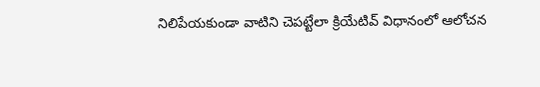నిలిపేయకుండా వాటిని చెపట్టేలా క్రియేటివ్ విధానంలో ఆలోచన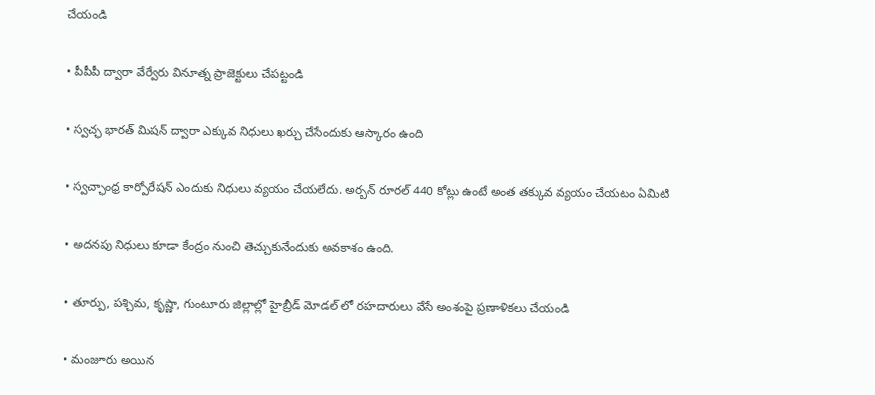చేయండి

• పీపీపీ ద్వారా వేర్వేరు వినూత్న ప్రాజెక్టులు చేపట్టండి

• స్వచ్ఛ భారత్ మిషన్ ద్వారా ఎక్కువ నిధులు ఖర్చు చేసేందుకు ఆస్కారం ఉంది

• స్వచ్ఛాంధ్ర కార్పోరేషన్ ఎందుకు నిధులు వ్యయం చేయలేదు. అర్బన్ రూరల్ 440 కోట్లు ఉంటే అంత తక్కువ వ్యయం చేయటం ఏమిటి

• అదనపు నిధులు కూడా కేంద్రం నుంచి తెచ్చుకునేందుకు అవకాశం ఉంది.

• తూర్పు, పశ్చిమ, కృష్ణా, గుంటూరు జిల్లాల్లో హైబ్రీడ్ మోడల్ లో రహదారులు వేసే అంశంపై ప్రణాళికలు చేయండి

• మంజూరు అయిన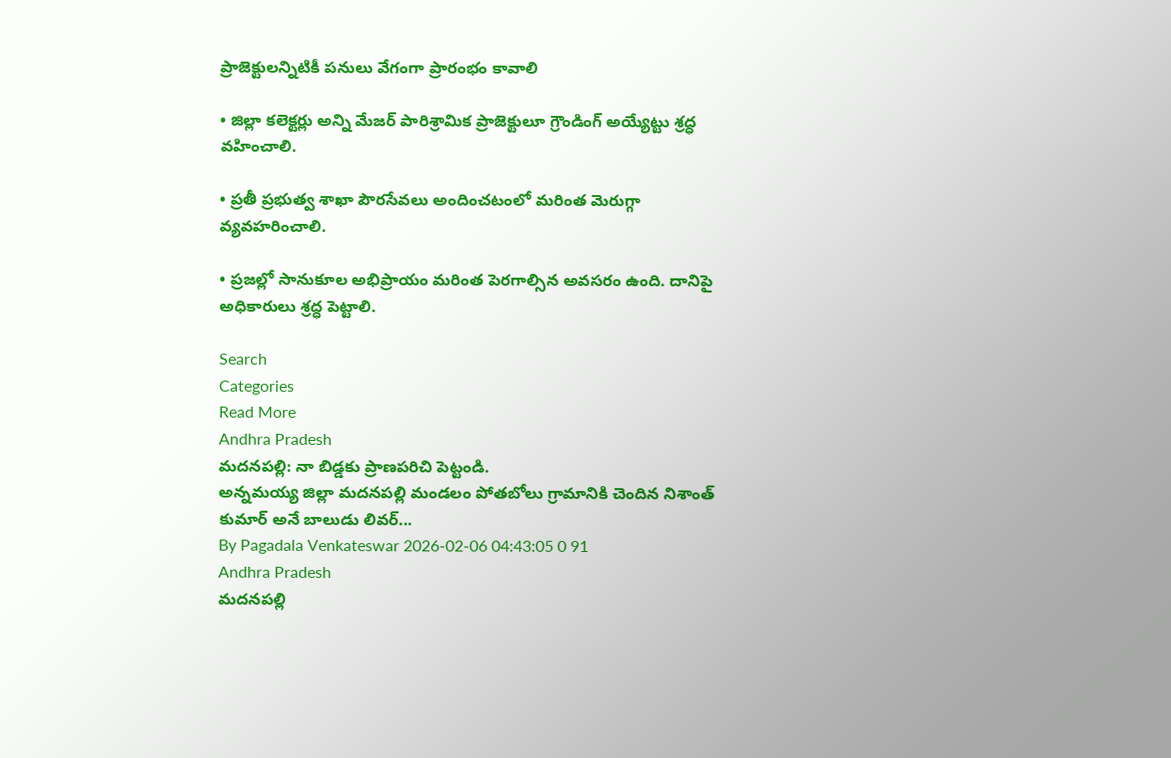ప్రాజెక్టులన్నిటికీ పనులు వేగంగా ప్రారంభం కావాలి

• జిల్లా కలెక్టర్లు అన్ని మేజర్ పారిశ్రామిక ప్రాజెక్టులూ గ్రౌండింగ్ అయ్యేట్టు శ్రద్ధ వహించాలి.

• ప్రతీ ప్రభుత్వ శాఖా పౌరసేవలు అందించటంలో మరింత మెరుగ్గా వ్యవహరించాలి.

• ప్రజల్లో సానుకూల అభిప్రాయం మరింత పెరగాల్సిన అవసరం ఉంది. దానిపై అధికారులు శ్రద్ధ పెట్టాలి.

Search
Categories
Read More
Andhra Pradesh
మదనపల్లి: నా బిడ్డకు ప్రాణపరిచి పెట్టండి.
అన్నమయ్య జిల్లా మదనపల్లి మండలం పోతబోలు గ్రామానికి చెందిన నిశాంత్ కుమార్ అనే బాలుడు లివర్...
By Pagadala Venkateswar 2026-02-06 04:43:05 0 91
Andhra Pradesh
మదనపల్లి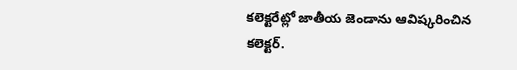కలెక్టరేట్లో జాతీయ జెండాను ఆవిష్కరించిన కలెక్టర్.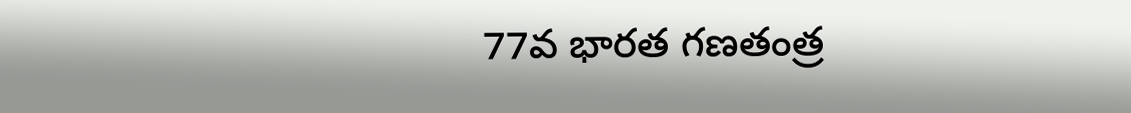77వ భారత గణతంత్ర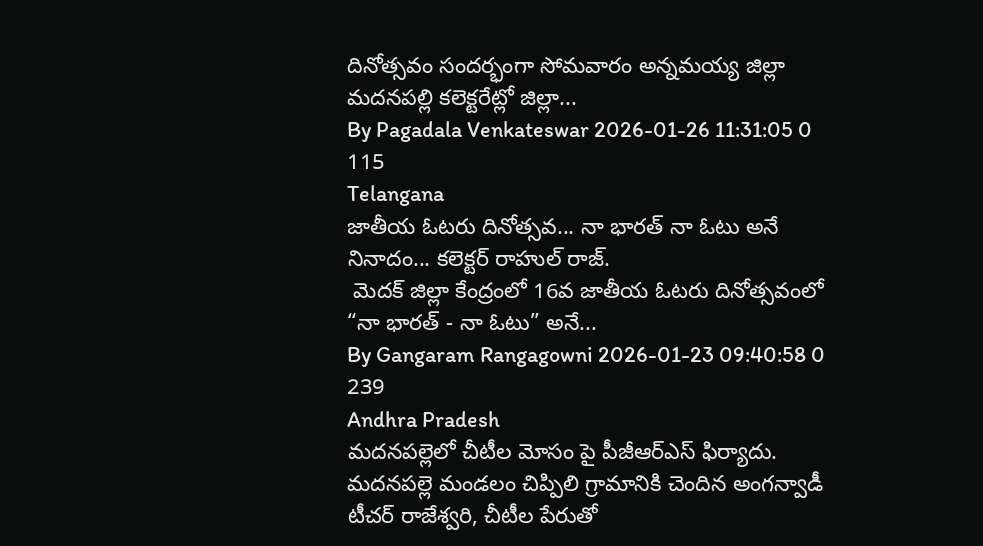దినోత్సవం సందర్భంగా సోమవారం అన్నమయ్య జిల్లా మదనపల్లి కలెక్టరేట్లో జిల్లా...
By Pagadala Venkateswar 2026-01-26 11:31:05 0 115
Telangana
జాతీయ ఓటరు దినోత్సవ... నా భారత్ నా ఓటు అనే నినాదం... కలెక్టర్ రాహుల్ రాజ్.
 మెదక్ జిల్లా కేంద్రంలో 16వ జాతీయ ఓటరు దినోత్సవంలో “నా భారత్ - నా ఓటు” అనే...
By Gangaram Rangagowni 2026-01-23 09:40:58 0 239
Andhra Pradesh
మదనపల్లెలో చీటీల మోసం పై పీజీఆర్ఎస్ ఫిర్యాదు.
మదనపల్లె మండలం చిప్పిలి గ్రామానికి చెందిన అంగన్వాడీ టీచర్ రాజేశ్వరి, చీటీల పేరుతో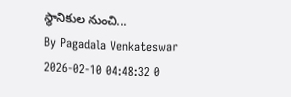స్థానికుల నుంచి...
By Pagadala Venkateswar 2026-02-10 04:48:32 0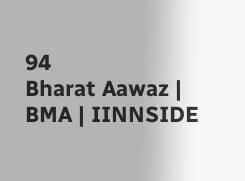94
Bharat Aawaz | BMA | IINNSIDE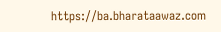https://ba.bharataawaz.com